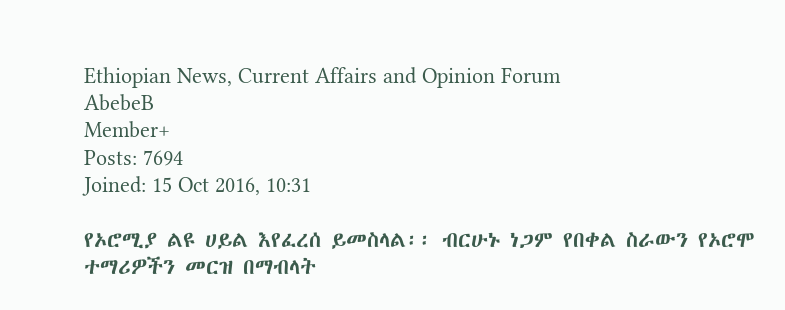Ethiopian News, Current Affairs and Opinion Forum
AbebeB
Member+
Posts: 7694
Joined: 15 Oct 2016, 10:31

የኦሮሚያ ልዩ ሀይል እየፈረሰ ይመስላል፡፡ ብርሁኑ ነጋም የበቀል ስራውን የኦሮሞ ተማሪዎችን መርዝ በማብላት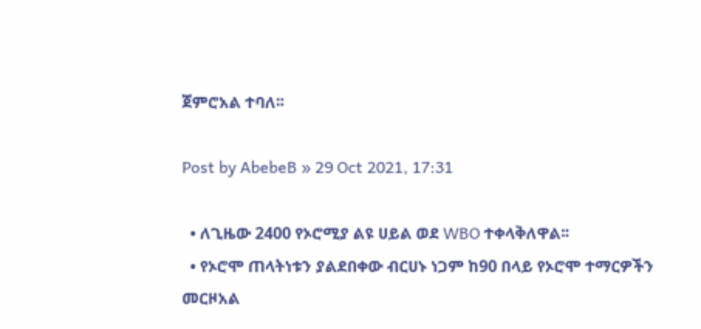ጀምሮአል ተባለ፡፡

Post by AbebeB » 29 Oct 2021, 17:31

  • ለጊዜው 2400 የኦሮሚያ ልዩ ሀይል ወደ WBO ተቀላቅለዋል፡፡
  • የኦሮሞ ጠላትነቱን ያልደበቀው ብርሀኑ ነጋም ከ90 በላይ የኦሮሞ ተማርዎችን መርዞአል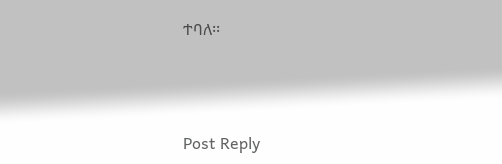ተባለ፡፡




Post Reply